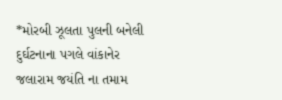*મોરબી ઝૂલતા પુલની બનેલી દુર્ઘટનાના પગલે વાંકાનેર જલારામ જયંતિ ના તમામ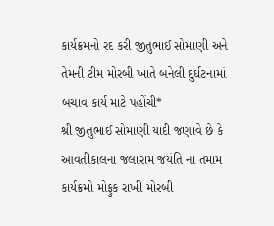કાર્યક્રમનો રદ કરી જીતુભાઈ સોમાણી અને તેમની ટીમ મોરબી ખાતે બનેલી દુર્ઘટનામાં બચાવ કાર્ય માટે પહોંચી*
શ્રી જીતુભાઈ સોમાણી યાદી જણાવે છે કે આવતીકાલના જલારામ જયંતિ ના તમામ કાર્યક્રમો મોફુક રાખી મોરબી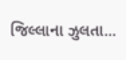જિલ્લાના ઝુલતા...